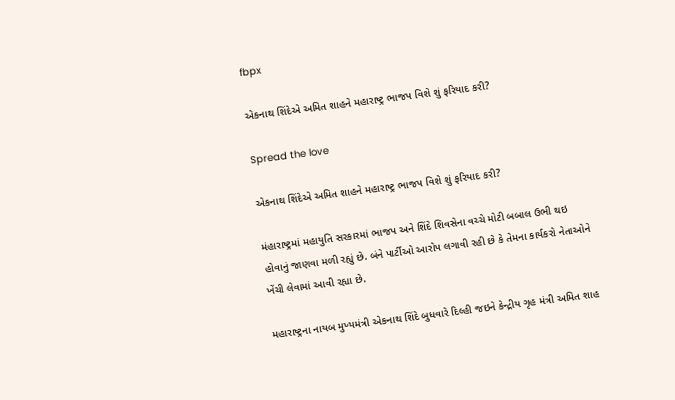fbpx

એકનાથ શિંદેએ અમિત શાહને મહારાષ્ટ્ર ભાજપ વિશે શું ફરિયાદ કરી?

Spread the love

એકનાથ શિંદેએ અમિત શાહને મહારાષ્ટ્ર ભાજપ વિશે શું ફરિયાદ કરી?

મંહારાષ્ટ્રમાં મહાયુતિ સરકારમાં ભાજપ અને શિંદે શિવસેના વચ્ચે મોટી બબાલ ઉભી થઇ હોવાનું જાણવા મળી રહ્યું છે. બંને પાર્ટીઓ આરોપ લગાવી રહી છે કે તેમના કાર્યકરો નેતાઓને ખેંચી લેવામાં આવી રહ્યા છે.

મહારાષ્ટ્રના નાયબ મુખ્યમંત્રી એકનાથ શિંદે બુધવારે દિલ્હી જઇને કેન્દ્રીય ગૃહ મંત્રી અમિત શાહ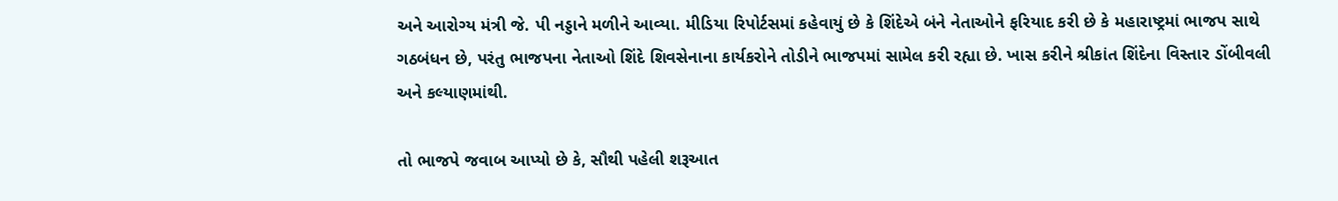અને આરોગ્ય મંત્રી જે. પી નડ્ડાને મળીને આવ્યા. મીડિયા રિપોર્ટસમાં કહેવાયું છે કે શિંદેએ બંને નેતાઓને ફરિયાદ કરી છે કે મહારાષ્ટ્રમાં ભાજપ સાથે ગઠબંધન છે, પરંતુ ભાજપના નેતાઓ શિંદે શિવસેનાના કાર્યકરોને તોડીને ભાજપમાં સામેલ કરી રહ્યા છે. ખાસ કરીને શ્રીકાંત શિંદેના વિસ્તાર ડોંબીવલી અને કલ્યાણમાંથી.

તો ભાજપે જવાબ આપ્યો છે કે, સૌથી પહેલી શરૂઆત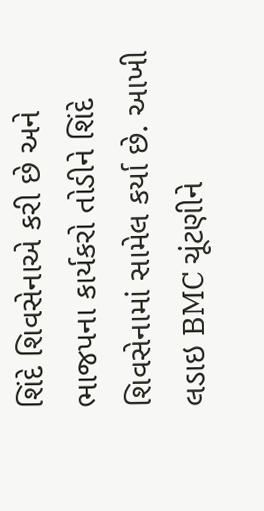શિંદે શિવસેનાએ કરી છે અને ભાજપના કાર્યકરો તોડીને શિંદે શિવસેનામાં સામેલ કર્યા છે. આખી લડાઇ BMC ચૂંટણીને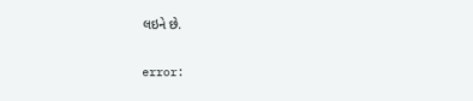લઇને છે.

error: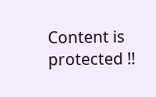Content is protected !!